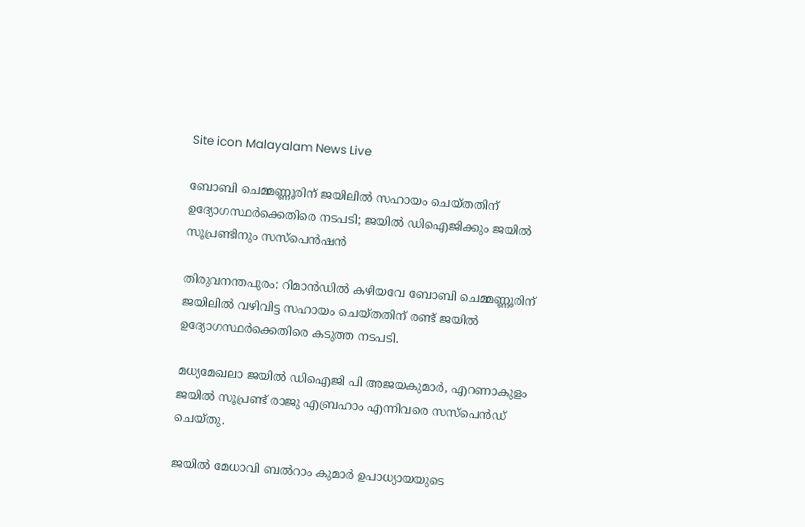Site icon Malayalam News Live

ബോബി ചെമ്മണ്ണൂരിന് ജയിലില്‍ സഹായം ചെയ്തതിന് ഉദ്യോഗസ്ഥര്‍ക്കെതിരെ നടപടി; ജയില്‍ ഡിഐജിക്കും ജയില്‍ സൂപ്രണ്ടിനും സസ്പെൻഷൻ

തിരുവനന്തപുരം: റിമാൻഡില്‍ കഴിയവേ ബോബി ചെമ്മണ്ണൂരിന് ജയിലില്‍ വഴിവിട്ട സഹായം ചെയ്തതിന് രണ്ട് ജയില്‍ ഉദ്യോഗസ്ഥർക്കെതിരെ കടുത്ത നടപടി.

മധ്യമേഖലാ ജയില്‍ ഡിഐജി പി അജയകുമാർ, എറണാകുളം ജയില്‍ സൂപ്രണ്ട് രാജു എബ്രഹാം എന്നിവരെ സസ്പെൻഡ് ചെയ്തു.

ജയില്‍ മേധാവി ബല്‍റാം കുമാ‍ർ ഉപാധ്യായയുടെ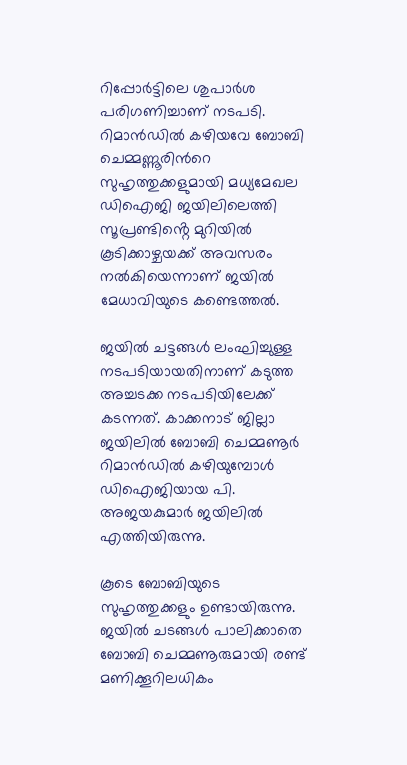റിപ്പോർട്ടിലെ ശുപാർശ പരിഗണിച്ചാണ് നടപടി. റിമാൻഡില്‍ കഴിയവേ ബോബി ചെമ്മണ്ണൂരിന്‍റെ സുഹൃത്തുക്കളുമായി മധ്യമേഖല ഡിഐജി ജയിലിലെത്തി സൂപ്രണ്ടിൻ്റെ മുറിയില്‍ കൂടിക്കാഴ്ചയക്ക് അവസരം നല്‍കിയെന്നാണ് ജയില്‍ മേധാവിയുടെ കണ്ടെത്തല്‍.

ജയില്‍ ചട്ടങ്ങള്‍ ലംഘിച്ചുള്ള നടപടിയായതിനാണ് കടുത്ത അച്ചടക്ക നടപടിയിലേക്ക് കടന്നത്. കാക്കനാട് ജില്ലാ ജയിലില്‍ ബോബി ചെമ്മണൂർ റിമാൻഡില്‍ കഴിയുമ്പോള്‍ ഡിഐജിയായ പി. അജയകുമാർ ജയിലില്‍ എത്തിയിരുന്നു.

കൂടെ ബോബിയുടെ സുഹൃത്തുക്കളും ഉണ്ടായിരുന്നു. ജയില്‍ ചടങ്ങള്‍ പാലിക്കാതെ ബോബി ചെമ്മണൂരുമായി രണ്ട് മണിക്കൂറിലധികം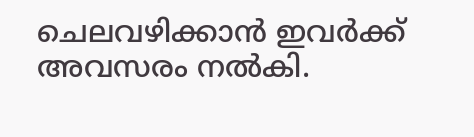ചെലവഴിക്കാൻ ഇവർക്ക് അവസരം നല്‍കി.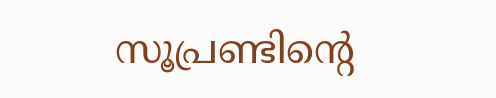സൂപ്രണ്ടിന്റെ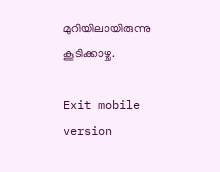മുറിയിലായിരുന്നു കൂടിക്കാഴ്ച.

Exit mobile version